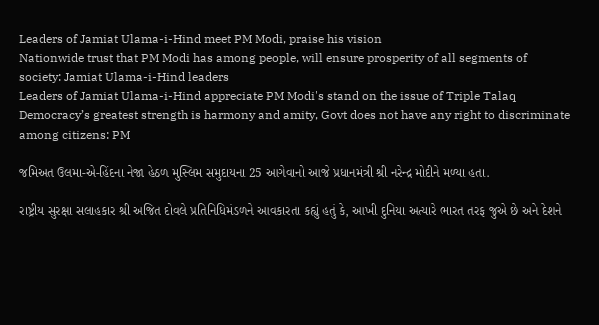Leaders of Jamiat Ulama-i-Hind meet PM Modi, praise his vision
Nationwide trust that PM Modi has among people, will ensure prosperity of all segments of society: Jamiat Ulama-i-Hind leaders
Leaders of Jamiat Ulama-i-Hind appreciate PM Modi's stand on the issue of Triple Talaq
Democracy’s greatest strength is harmony and amity, Govt does not have any right to discriminate among citizens: PM

જમિઅત ઉલમા-એ-હિંદના નેજા હેઠળ મુસ્લિમ સમુદાયના 25 આગેવાનો આજે પ્રધાનમંત્રી શ્રી નરેન્દ્ર મોદીને મળ્યા હતા.

રાષ્ટ્રીય સુરક્ષા સલાહકાર શ્રી અજિત દોવલે પ્રતિનિધિમંડળને આવકારતા કહ્યું હતું કે, આખી દુનિયા અત્યારે ભારત તરફ જુએ છે અને દેશને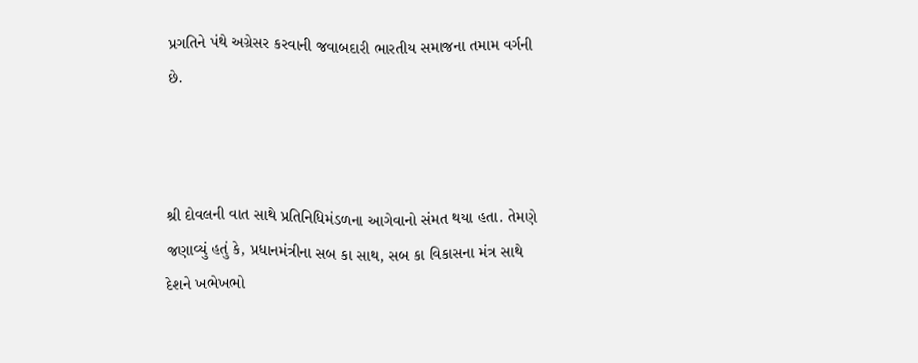પ્રગતિને પંથે અગ્રેસર કરવાની જવાબદારી ભારતીય સમાજના તમામ વર્ગની છે.



શ્રી દોવલની વાત સાથે પ્રતિનિધિમંડળના આગેવાનો સંમત થયા હતા. તેમણે જણાવ્યું હતું કે, પ્રધાનમંત્રીના સબ કા સાથ, સબ કા વિકાસના મંત્ર સાથે દેશને ખભેખભો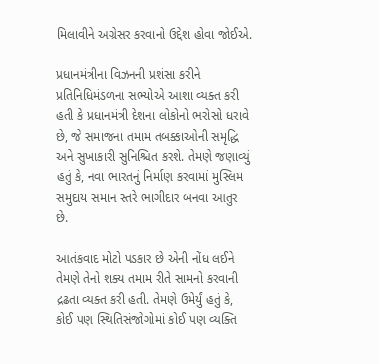મિલાવીને અગ્રેસર કરવાનો ઉદ્દેશ હોવા જોઈએ.

પ્રધાનમંત્રીના વિઝનની પ્રશંસા કરીને પ્રતિનિધિમંડળના સભ્યોએ આશા વ્યક્ત કરી હતી કે પ્રધાનમંત્રી દેશના લોકોનો ભરોસો ધરાવે છે, જે સમાજના તમામ તબક્કાઓની સમૃદ્ધિ અને સુખાકારી સુનિશ્ચિત કરશે. તેમણે જણાવ્યું હતું કે, નવા ભારતનું નિર્માણ કરવામાં મુસ્લિમ સમુદાય સમાન સ્તરે ભાગીદાર બનવા આતુર છે.

આતંકવાદ મોટો પડકાર છે એની નોંધ લઈને તેમણે તેનો શક્ય તમામ રીતે સામનો કરવાની દ્રઢતા વ્યક્ત કરી હતી. તેમણે ઉમેર્યું હતું કે, કોઈ પણ સ્થિતિસંજોગોમાં કોઈ પણ વ્યક્તિ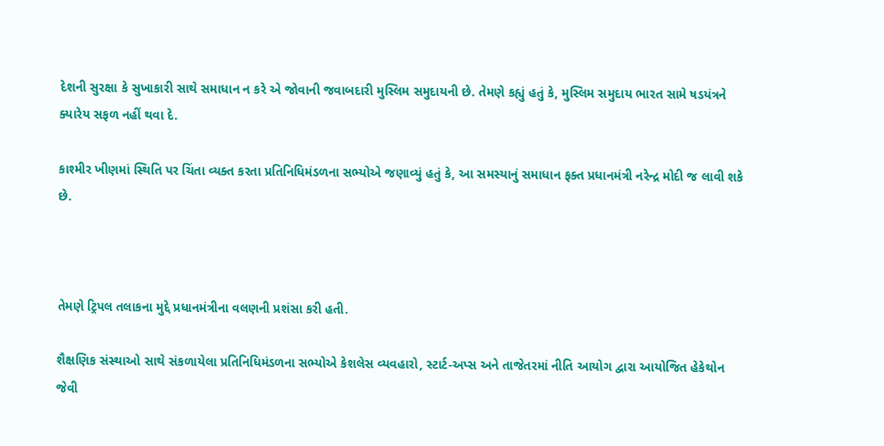દેશની સુરક્ષા કે સુખાકારી સાથે સમાધાન ન કરે એ જોવાની જવાબદારી મુસ્લિમ સમુદાયની છે. તેમણે કહ્યું હતું કે, મુસ્લિમ સમુદાય ભારત સામે ષડયંત્રને ક્યારેય સફળ નહીં થવા દે.

કાશ્મીર ખીણમાં સ્થિતિ પર ચિંતા વ્યક્ત કરતા પ્રતિનિધિમંડળના સભ્યોએ જણાવ્યું હતું કે, આ સમસ્યાનું સમાધાન ફક્ત પ્રધાનમંત્રી નરેન્દ્ર મોદી જ લાવી શકે છે.



તેમણે ટ્રિપલ તલાકના મુદ્દે પ્રધાનમંત્રીના વલણની પ્રશંસા કરી હતી.

શૈક્ષણિક સંસ્થાઓ સાથે સંકળાયેલા પ્રતિનિધિમંડળના સભ્યોએ કેશલેસ વ્યવહારો, સ્ટાર્ટ-અપ્સ અને તાજેતરમાં નીતિ આયોગ દ્વારા આયોજિત હેકેથોન જેવી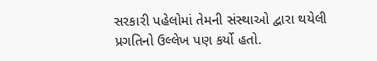સરકારી પહેલોમાં તેમની સંસ્થાઓ દ્વારા થયેલી પ્રગતિનો ઉલ્લેખ પણ કર્યો હતો.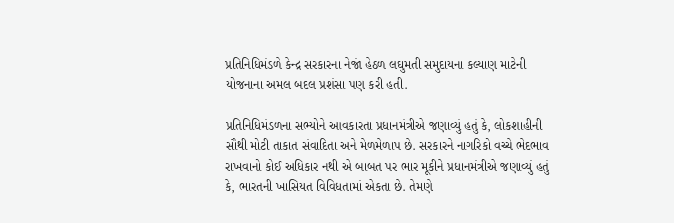પ્રતિનિધિમંડળે કેન્દ્ર સરકારના નેજાં હેઠળ લઘુમતી સમુદાયના કલ્યાણ માટેની યોજનાના અમલ બદલ પ્રશંસા પણ કરી હતી.

પ્રતિનિધિમંડળના સભ્યોને આવકારતા પ્રધાનમંત્રીએ જણાવ્યું હતું કે, લોકશાહીની સૌથી મોટી તાકાત સંવાદિતા અને મેળમેળાપ છે. સરકારને નાગરિકો વચ્ચે ભેદભાવ રાખવાનો કોઈ અધિકાર નથી એ બાબત પર ભાર મૂકીને પ્રધાનમંત્રીએ જણાવ્યું હતું કે, ભારતની ખાસિયત વિવિધતામાં એકતા છે. તેમણે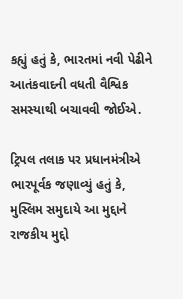કહ્યું હતું કે, ભારતમાં નવી પેઢીને આતંકવાદની વધતી વૈશ્વિક સમસ્યાથી બચાવવી જોઈએ.

ટ્રિપલ તલાક પર પ્રધાનમંત્રીએ ભારપૂર્વક જણાવ્યું હતું કે, મુસ્લિમ સમુદાયે આ મુદ્દાને રાજકીય મુદ્દો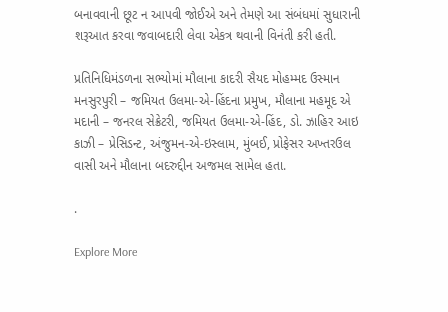બનાવવાની છૂટ ન આપવી જોઈએ અને તેમણે આ સંબંધમાં સુધારાની શરૂઆત કરવા જવાબદારી લેવા એકત્ર થવાની વિનંતી કરી હતી.

પ્રતિનિધિમંડળના સભ્યોમાં મૌલાના કાદરી સૈયદ મોહમ્મદ ઉસ્માન મનસુરપુરી – જમિયત ઉલમા-એ-હિંદના પ્રમુખ, મૌલાના મહમૂદ એ મદાની – જનરલ સેક્રેટરી, જમિયત ઉલમા-એ-હિંદ, ડો. ઝાહિર આઇ કાઝી – પ્રેસિડન્ટ, અંજુમન-એ-ઇસ્લામ, મુંબઈ, પ્રોફેસર અખ્તરઉલ વાસી અને મૌલાના બદરુદ્દીન અજમલ સામેલ હતા.

.

Explore More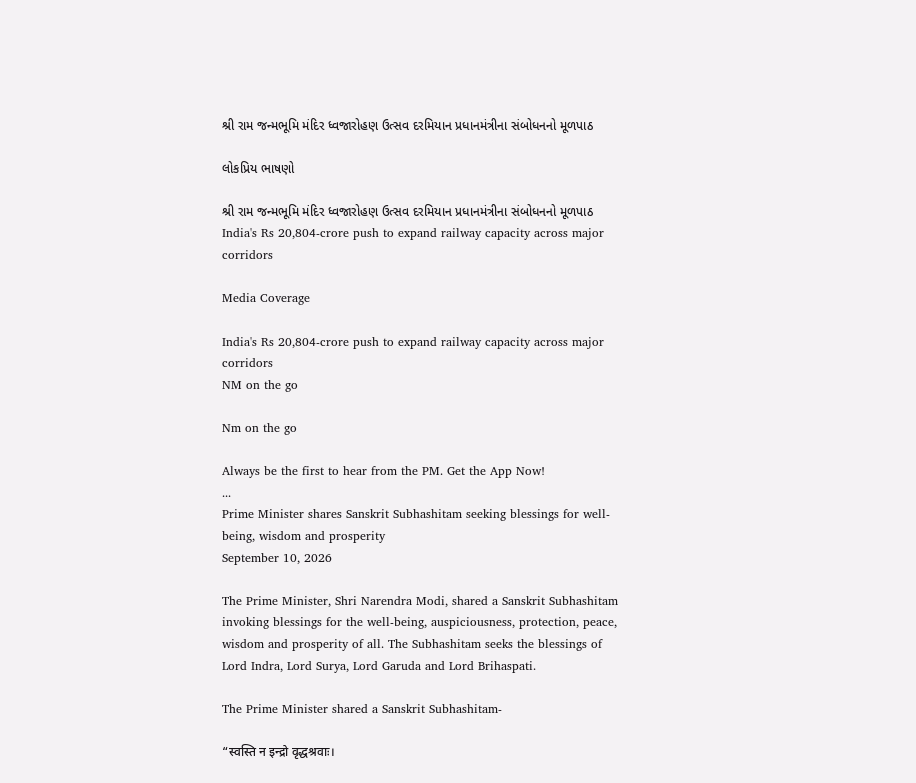શ્રી રામ જન્મભૂમિ મંદિર ધ્વજારોહણ ઉત્સવ દરમિયાન પ્રધાનમંત્રીના સંબોધનનો મૂળપાઠ

લોકપ્રિય ભાષણો

શ્રી રામ જન્મભૂમિ મંદિર ધ્વજારોહણ ઉત્સવ દરમિયાન પ્રધાનમંત્રીના સંબોધનનો મૂળપાઠ
India's Rs 20,804-crore push to expand railway capacity across major corridors

Media Coverage

India's Rs 20,804-crore push to expand railway capacity across major corridors
NM on the go

Nm on the go

Always be the first to hear from the PM. Get the App Now!
...
Prime Minister shares Sanskrit Subhashitam seeking blessings for well-being, wisdom and prosperity
September 10, 2026

The Prime Minister, Shri Narendra Modi, shared a Sanskrit Subhashitam invoking blessings for the well-being, auspiciousness, protection, peace, wisdom and prosperity of all. The Subhashitam seeks the blessings of Lord Indra, Lord Surya, Lord Garuda and Lord Brihaspati.

The Prime Minister shared a Sanskrit Subhashitam-

“स्वस्ति न इन्द्रो वृद्धश्रवाः।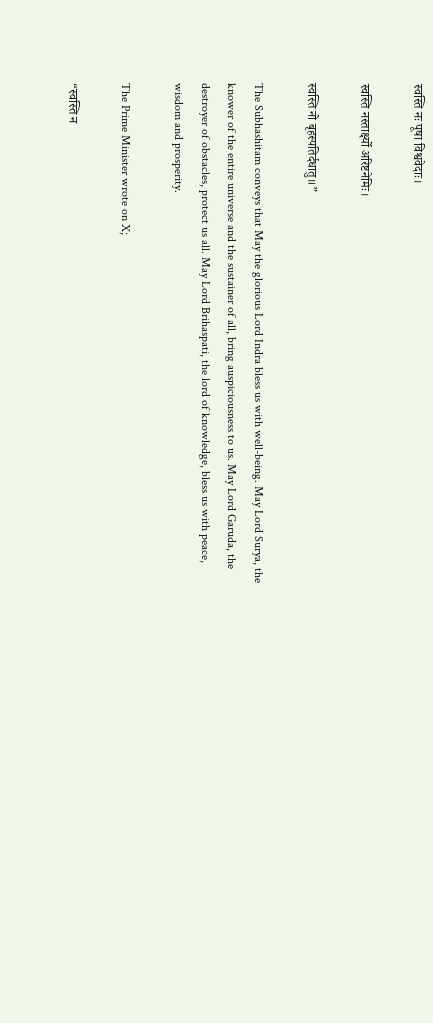स्वस्ति नः पूषा विश्ववेदाः।

स्वस्ति नस्तार्क्ष्यो अरिष्टनेमिः।

स्वस्ति नो बृहस्पतिर्दधातु॥”

The Subhashitam conveys that May the glorious Lord Indra bless us with well-being. May Lord Surya, the knower of the entire universe and the sustainer of all, bring auspiciousness to us. May Lord Garuda, the destroyer of obstacles, protect us all. May Lord Brihaspati, the lord of knowledge, bless us with peace, wisdom and prosperity.

The Prime Minister wrote on X;

“स्वस्ति न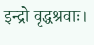इन्द्रो वृद्धश्रवाः।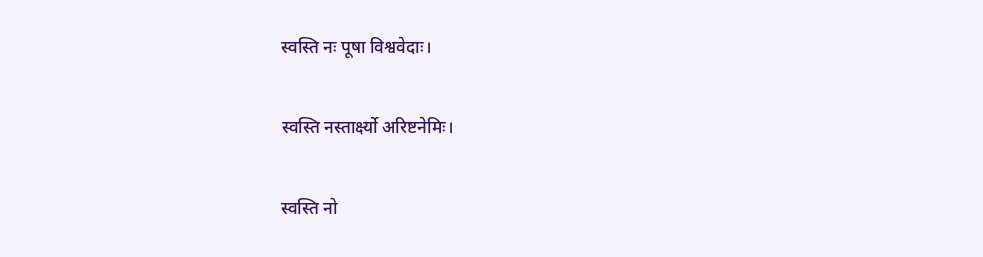स्वस्ति नः पूषा विश्ववेदाः।

स्वस्ति नस्तार्क्ष्यो अरिष्टनेमिः।

स्वस्ति नो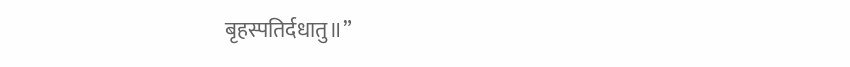बृहस्पतिर्दधातु॥”